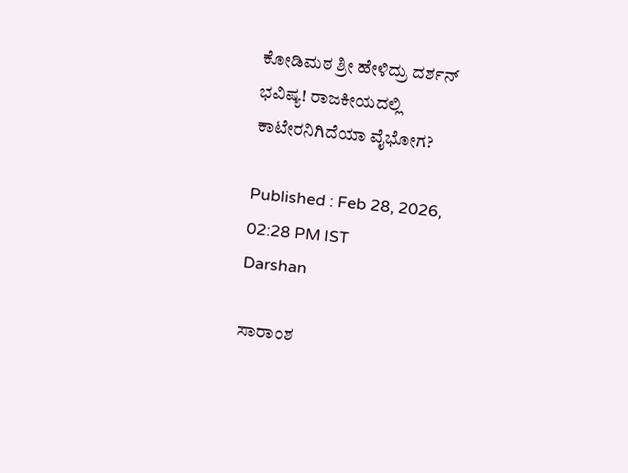ಕೋಡಿಮಠ ಶ್ರೀ ಹೇಳಿದ್ರು ದರ್ಶನ್ ಭವಿಷ್ಯ! ರಾಜಕೀಯದಲ್ಲಿ ಕಾಟೇರನಿಗಿದೆಯಾ ವೈಭೋಗ?

Published : Feb 28, 2026, 02:28 PM IST
Darshan

ಸಾರಾಂಶ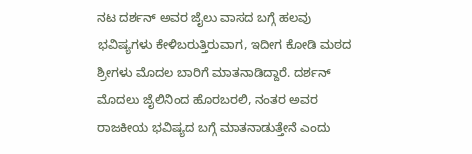ನಟ ದರ್ಶನ್ ಅವರ ಜೈಲು ವಾಸದ ಬಗ್ಗೆ ಹಲವು ಭವಿಷ್ಯಗಳು ಕೇಳಿಬರುತ್ತಿರುವಾಗ, ಇದೀಗ ಕೋಡಿ ಮಠದ ಶ್ರೀಗಳು ಮೊದಲ ಬಾರಿಗೆ ಮಾತನಾಡಿದ್ದಾರೆ. ದರ್ಶನ್ ಮೊದಲು ಜೈಲಿನಿಂದ ಹೊರಬರಲಿ, ನಂತರ ಅವರ ರಾಜಕೀಯ ಭವಿಷ್ಯದ ಬಗ್ಗೆ ಮಾತನಾಡುತ್ತೇನೆ ಎಂದು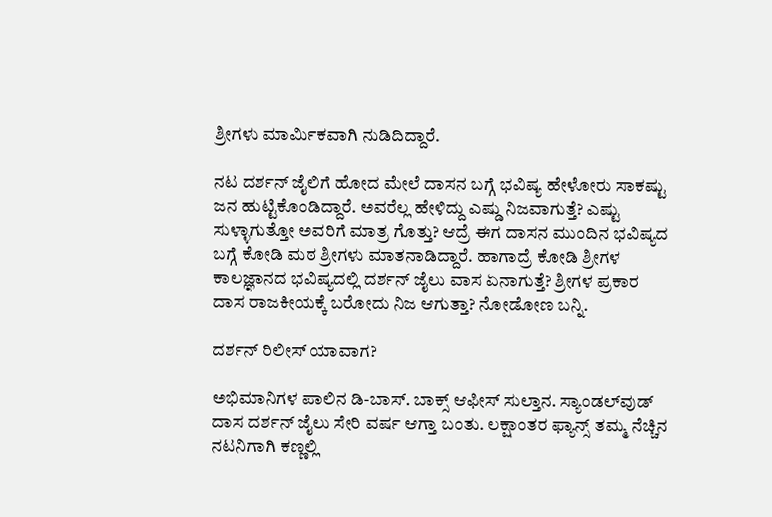ಶ್ರೀಗಳು ಮಾರ್ಮಿಕವಾಗಿ ನುಡಿದಿದ್ದಾರೆ.

ನಟ ದರ್ಶನ್ ಜೈಲಿಗೆ ಹೋದ ಮೇಲೆ ದಾಸನ ಬಗ್ಗೆ ಭವಿಷ್ಯ ಹೇಳೋರು ಸಾಕಷ್ಟು ಜನ ಹುಟ್ಟಿಕೊಂಡಿದ್ದಾರೆ. ಅವರೆಲ್ಲ ಹೇಳಿದ್ದು ಎಷ್ಡು ನಿಜವಾಗುತ್ತೆ? ಎಷ್ಟು ಸುಳ್ಳಾಗುತ್ತೋ ಅವರಿಗೆ ಮಾತ್ರ ಗೊತ್ತು? ಆದ್ರೆ ಈಗ ದಾಸನ ಮುಂದಿನ ಭವಿಷ್ಯದ ಬಗ್ಗೆ ಕೋಡಿ ಮಠ ಶ್ರೀಗಳು ಮಾತನಾಡಿದ್ದಾರೆ. ಹಾಗಾದ್ರೆ ಕೋಡಿ ಶ್ರೀಗಳ ಕಾಲಜ್ಞಾನದ ಭವಿಷ್ಯದಲ್ಲಿ ದರ್ಶನ್ ಜೈಲು ವಾಸ ಏನಾಗುತ್ತೆ? ಶ್ರೀಗಳ ಪ್ರಕಾರ ದಾಸ ರಾಜಕೀಯಕ್ಕೆ ಬರೋದು ನಿಜ ಆಗುತ್ತಾ? ನೋಡೋಣ ಬನ್ನಿ.

ದರ್ಶನ್ ರಿಲೀಸ್ ಯಾವಾಗ?

ಅಭಿಮಾನಿಗಳ ಪಾಲಿನ ಡಿ-ಬಾಸ್. ಬಾಕ್ಸ್ ಆಫೀಸ್ ಸುಲ್ತಾನ. ಸ್ಯಾಂಡಲ್‌ವುಡ್‌ ದಾಸ ದರ್ಶನ್ ಜೈಲು ಸೇರಿ ವರ್ಷ ಆಗ್ತಾ ಬಂತು. ಲಕ್ಷಾಂತರ ಫ್ಯಾನ್ಸ್ ತಮ್ಮ ನೆಚ್ಚಿನ ನಟನಿಗಾಗಿ ಕಣ್ಣಲ್ಲಿ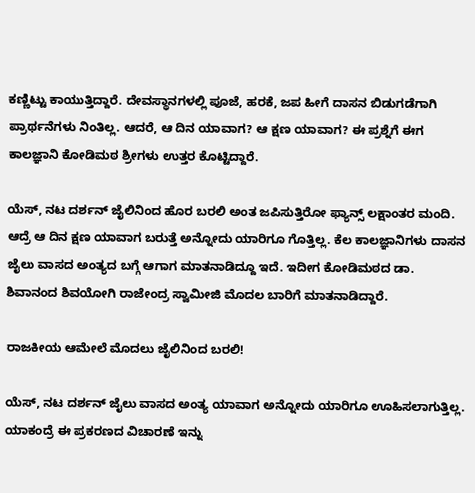ಕಣ್ಣಿಟ್ಟು ಕಾಯುತ್ತಿದ್ದಾರೆ. ದೇವಸ್ಥಾನಗಳಲ್ಲಿ ಪೂಜೆ, ಹರಕೆ, ಜಪ ಹೀಗೆ ದಾಸನ ಬಿಡುಗಡೆಗಾಗಿ ಪ್ರಾರ್ಥನೆಗಳು ನಿಂತಿಲ್ಲ. ಆದರೆ, ಆ ದಿನ ಯಾವಾಗ? ಆ ಕ್ಷಣ ಯಾವಾಗ? ಈ ಪ್ರಶ್ನೆಗೆ ಈಗ ಕಾಲಜ್ಞಾನಿ ಕೋಡಿಮಠ ಶ್ರೀಗಳು ಉತ್ತರ ಕೊಟ್ಟಿದ್ದಾರೆ.

ಯೆಸ್, ನಟ ದರ್ಶನ್ ಜೈಲಿನಿಂದ ಹೊರ ಬರಲಿ ಅಂತ ಜಪಿಸುತ್ತಿರೋ ಫ್ಯಾನ್ಸ್ ಲಕ್ಷಾಂತರ ಮಂದಿ. ಆದ್ರೆ ಆ ದಿನ ಕ್ಷಣ ಯಾವಾಗ ಬರುತ್ತೆ ಅನ್ನೋದು ಯಾರಿಗೂ ಗೊತ್ತಿಲ್ಲ. ಕೆಲ ಕಾಲಜ್ಞಾನಿಗಳು ದಾಸನ ಜೈಲು ವಾಸದ ಅಂತ್ಯದ ಬಗ್ಗೆ ಆಗಾಗ ಮಾತನಾಡಿದ್ದೂ ಇದೆ. ಇದೀಗ ಕೋಡಿಮಠದ ಡಾ. ಶಿವಾನಂದ ಶಿವಯೋಗಿ ರಾಜೇಂದ್ರ ಸ್ವಾಮೀಜಿ ಮೊದಲ ಬಾರಿಗೆ ಮಾತನಾಡಿದ್ದಾರೆ.

ರಾಜಕೀಯ ಆಮೇಲೆ ಮೊದಲು ಜೈಲಿನಿಂದ ಬರಲಿ!

ಯೆಸ್, ನಟ ದರ್ಶನ್ ಜೈಲು ವಾಸದ ಅಂತ್ಯ ಯಾವಾಗ ಅನ್ನೋದು ಯಾರಿಗೂ ಊಹಿಸಲಾಗುತ್ತಿಲ್ಲ. ಯಾಕಂದ್ರೆ ಈ ಪ್ರಕರಣದ ವಿಚಾರಣೆ ಇನ್ನು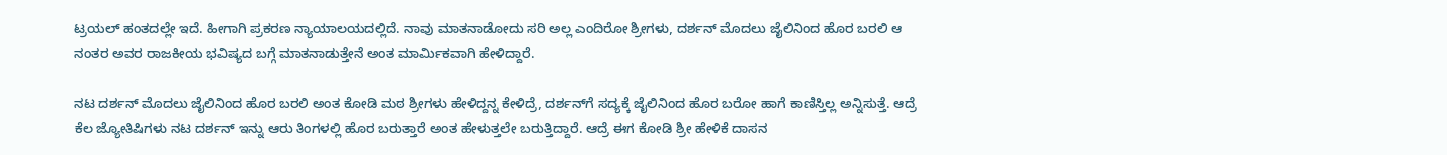ಟ್ರಯಲ್ ಹಂತದಲ್ಲೇ ಇದೆ. ಹೀಗಾಗಿ ಪ್ರಕರಣ ನ್ಯಾಯಾಲಯದಲ್ಲಿದೆ. ನಾವು ಮಾತನಾಡೋದು ಸರಿ ಅಲ್ಲ ಎಂದಿರೋ ಶ್ರೀಗಳು, ದರ್ಶನ್ ಮೊದಲು ಜೈಲಿನಿಂದ ಹೊರ ಬರಲಿ ಆ ನಂತರ ಅವರ ರಾಜಕೀಯ ಭವಿಷ್ಯದ ಬಗ್ಗೆ ಮಾತನಾಡುತ್ತೇನೆ ಅಂತ ಮಾರ್ಮಿಕವಾಗಿ ಹೇಳಿದ್ದಾರೆ.

ನಟ ದರ್ಶನ್ ಮೊದಲು ಜೈಲಿನಿಂದ ಹೊರ ಬರಲಿ ಅಂತ ಕೋಡಿ ಮಠ ಶ್ರೀಗಳು ಹೇಳಿದ್ದನ್ನ ಕೇಳಿದ್ರೆ, ದರ್ಶನ್‌ಗೆ ಸದ್ಯಕ್ಕೆ ಜೈಲಿನಿಂದ ಹೊರ ಬರೋ ಹಾಗೆ ಕಾಣಿಸ್ತಿಲ್ಲ ಅನ್ನಿಸುತ್ತೆ. ಆದ್ರೆ ಕೆಲ ಜ್ಯೋತಿಷಿಗಳು ನಟ ದರ್ಶನ್ ಇನ್ನು ಆರು ತಿಂಗಳಲ್ಲಿ ಹೊರ ಬರುತ್ತಾರೆ ಅಂತ ಹೇಳುತ್ತಲೇ ಬರುತ್ತಿದ್ದಾರೆ. ಆದ್ರೆ ಈಗ ಕೋಡಿ ಶ್ರೀ ಹೇಳಿಕೆ ದಾಸನ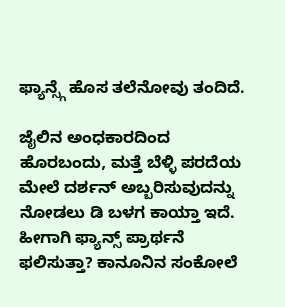ಫ್ಯಾನ್ಸ್ಗೆ ಹೊಸ ತಲೆನೋವು ತಂದಿದೆ.

ಜೈಲಿನ ಅಂಧಕಾರದಿಂದ ಹೊರಬಂದು, ಮತ್ತೆ ಬೆಳ್ಳಿ ಪರದೆಯ ಮೇಲೆ ದರ್ಶನ್ ಅಬ್ಬರಿಸುವುದನ್ನು ನೋಡಲು ಡಿ ಬಳಗ ಕಾಯ್ತಾ ಇದೆ. ಹೀಗಾಗಿ ಫ್ಯಾನ್ಸ್ ಪ್ರಾರ್ಥನೆ ಫಲಿಸುತ್ತಾ? ಕಾನೂನಿನ ಸಂಕೋಲೆ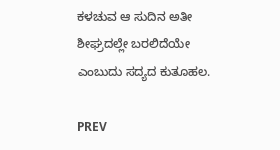ಕಳಚುವ ಆ ಸುದಿನ ಅತೀ ಶೀಘ್ರದಲ್ಲೇ ಬರಲಿದೆಯೇ ಎಂಬುದು ಸದ್ಯದ ಕುತೂಹಲ.

PREV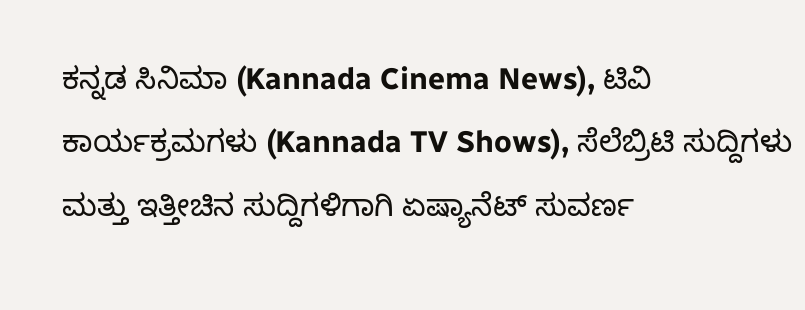ಕನ್ನಡ ಸಿನಿಮಾ (Kannada Cinema News), ಟಿವಿ ಕಾರ್ಯಕ್ರಮಗಳು (Kannada TV Shows), ಸೆಲೆಬ್ರಿಟಿ ಸುದ್ದಿಗಳು ಮತ್ತು ಇತ್ತೀಚಿನ ಸುದ್ದಿಗಳಿಗಾಗಿ ಏಷ್ಯಾನೆಟ್ ಸುವರ್ಣ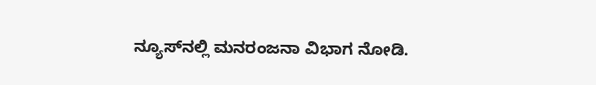ನ್ಯೂಸ್‌ನಲ್ಲಿ ಮನರಂಜನಾ ವಿಭಾಗ ನೋಡಿ.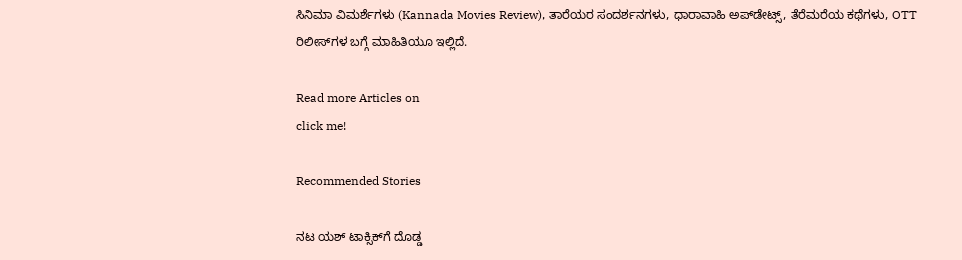ಸಿನಿಮಾ ವಿಮರ್ಶೆಗಳು (Kannada Movies Review), ತಾರೆಯರ ಸಂದರ್ಶನಗಳು, ಧಾರಾವಾಹಿ ಅಪ್‌ಡೇಟ್ಸ್‌, ತೆರೆಮರೆಯ ಕಥೆಗಳು, OTT ರಿಲೀಸ್‌ಗಳ ಬಗ್ಗೆ ಮಾಹಿತಿಯೂ ಇಲ್ಲಿದೆ.

Read more Articles on
click me!

Recommended Stories

ನಟ ಯಶ್‌ ಟಾಕ್ಸಿಕ್‌ಗೆ ದೊಡ್ಡ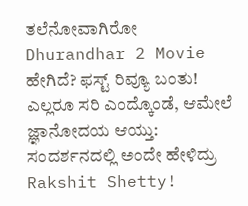ತಲೆನೋವಾಗಿರೋ Dhurandhar 2 Movie ಹೇಗಿದೆ? ಫಸ್ಟ್‌ ರಿವ್ಯೂ ಬಂತು!
ಎಲ್ಲರೂ ಸರಿ ಎಂದ್ಕೊಂಡೆ, ಆಮೇಲೆ ಜ್ಞಾನೋದಯ ಆಯ್ತು: ಸಂದರ್ಶನದಲ್ಲಿ ಅಂದೇ ಹೇಳಿದ್ರು Rakshit Shetty!